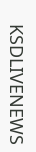KSDLIVENEWS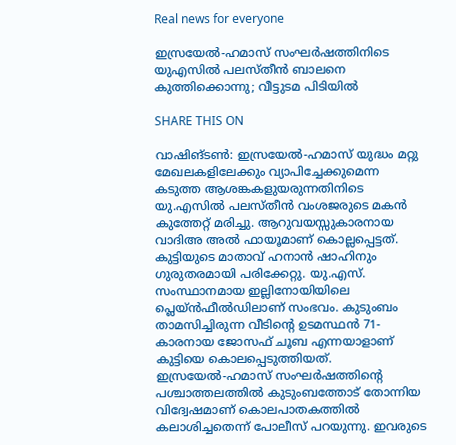Real news for everyone

ഇസ്രയേൽ-ഹമാസ് സംഘർഷത്തിനിടെ യുഎസിൽ പലസ്തീൻ ബാലനെ കുത്തിക്കൊന്നു; വീട്ടുടമ പിടിയിൽ

SHARE THIS ON

വാഷിങ്ടണ്‍: ഇസ്രയേല്‍-ഹമാസ് യുദ്ധം മറ്റു മേഖലകളിലേക്കും വ്യാപിച്ചേക്കുമെന്ന കടുത്ത ആശങ്കകളുയരുന്നതിനിടെ യു.എസില്‍ പലസ്തീന്‍ വംശജരുടെ മകന്‍ കുത്തേറ്റ് മരിച്ചു. ആറുവയസ്സുകാരനായ വാദിഅ അല്‍ ഫായൂമാണ് കൊല്ലപ്പെട്ടത്. കുട്ടിയുടെ മാതാവ് ഹനാന്‍ ഷാഹിനും ഗുരുതരമായി പരിക്കേറ്റു. യു.എസ്. സംസ്ഥാനമായ ഇല്ലിനോയിയിലെ പ്ലെയ്ന്‍ഫീല്‍ഡിലാണ് സംഭവം. കുടുംബം താമസിച്ചിരുന്ന വീടിന്റെ ഉടമസ്ഥന്‍ 71-കാരനായ ജോസഫ് ചൂബ എന്നയാളാണ് കുട്ടിയെ കൊലപ്പെടുത്തിയത്. ഇസ്രയേല്‍-ഹമാസ് സംഘര്‍ഷത്തിന്റെ പശ്ചാത്തലത്തില്‍ കുടുംബത്തോട് തോന്നിയ വിദ്വേഷമാണ് കൊലപാതകത്തില്‍ കലാശിച്ചതെന്ന് പോലീസ് പറയുന്നു. ഇവരുടെ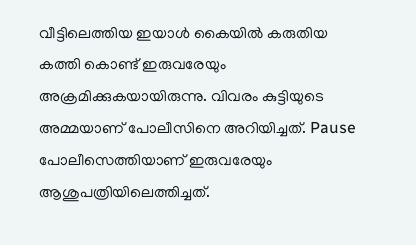വീട്ടിലെത്തിയ ഇയാള്‍ കൈയില്‍ കരുതിയ കത്തി കൊണ്ട് ഇരുവരേയും അക്രമിക്കുകയായിരുന്നു. വിവരം കുട്ടിയുടെ അമ്മയാണ് പോലീസിനെ അറിയിച്ചത്. Pause പോലീസെത്തിയാണ് ഇരുവരേയും ആശുപത്രിയിലെത്തിച്ചത്.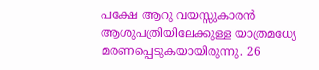പക്ഷേ ആറു വയസ്സുകാരന്‍ ആശുപത്രിയിലേക്കുള്ള യാത്രമധ്യേ മരണപ്പെടുകയായിരുന്നു. 26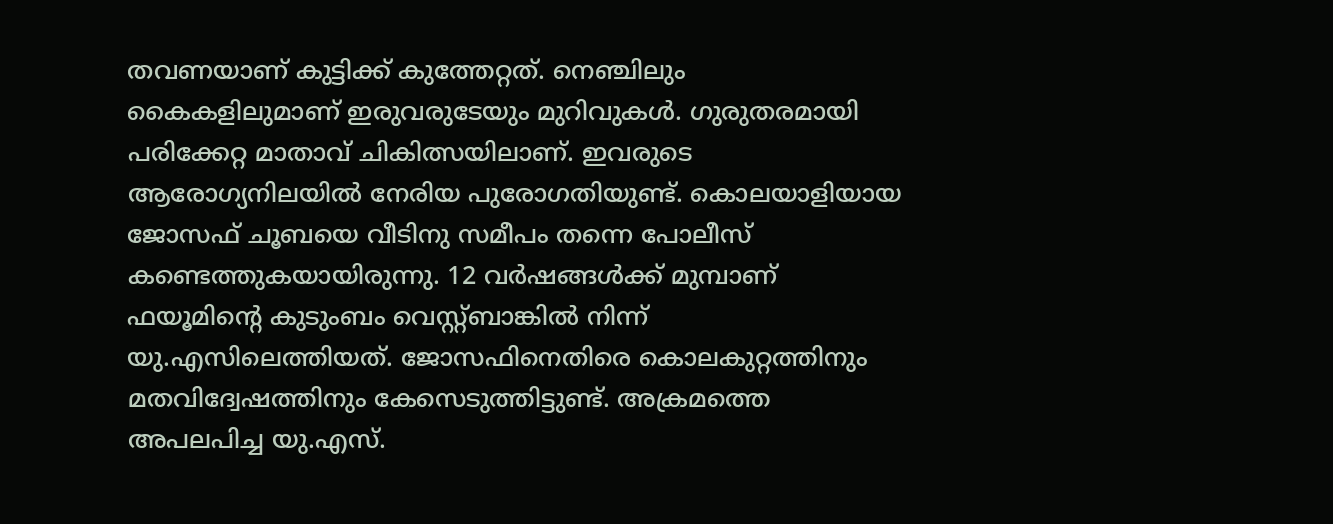തവണയാണ് കുട്ടിക്ക് കുത്തേറ്റത്. നെഞ്ചിലും കൈകളിലുമാണ് ഇരുവരുടേയും മുറിവുകള്‍. ഗുരുതരമായി പരിക്കേറ്റ മാതാവ് ചികിത്സയിലാണ്. ഇവരുടെ ആരോഗ്യനിലയില്‍ നേരിയ പുരോഗതിയുണ്ട്. കൊലയാളിയായ ജോസഫ് ചൂബയെ വീടിനു സമീപം തന്നെ പോലീസ് കണ്ടെത്തുകയായിരുന്നു. 12 വര്‍ഷങ്ങള്‍ക്ക് മുമ്പാണ് ഫയൂമിന്റെ കുടുംബം വെസ്റ്റ്ബാങ്കില്‍ നിന്ന് യു.എസിലെത്തിയത്. ജോസഫിനെതിരെ കൊലകുറ്റത്തിനും മതവിദ്വേഷത്തിനും കേസെടുത്തിട്ടുണ്ട്. അക്രമത്തെ അപലപിച്ച യു.എസ്.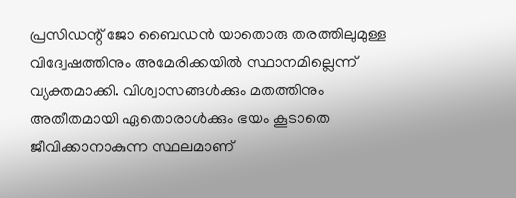പ്രസിഡന്റ് ജോ ബൈഡന്‍ യാതൊരു തരത്തിലുമുള്ള വിദ്വേഷത്തിനും അമേരിക്കയില്‍ സ്ഥാനമില്ലെന്ന് വ്യക്തമാക്കി. വിശ്വാസങ്ങള്‍ക്കും മതത്തിനും അതീതമായി ഏതൊരാള്‍ക്കും ഭയം കൂടാതെ ജീവിക്കാനാകുന്ന സ്ഥലമാണ്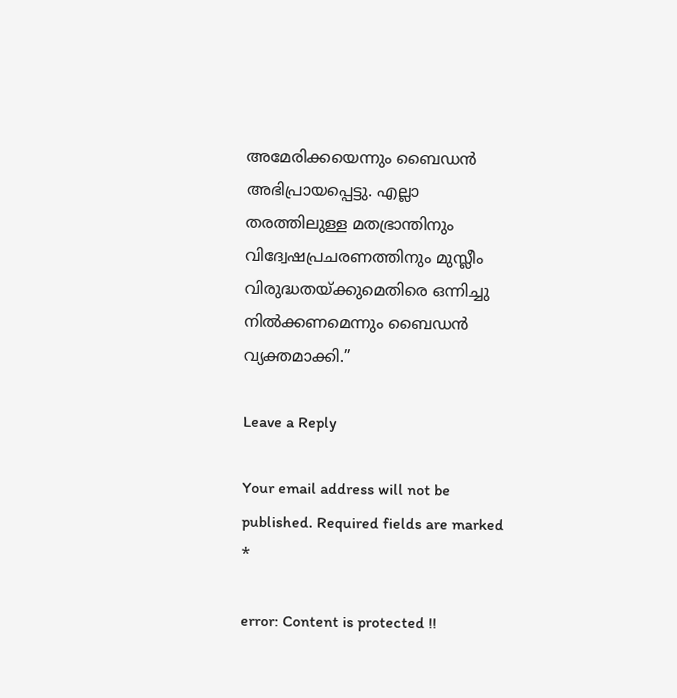അമേരിക്കയെന്നും ബൈഡന്‍ അഭിപ്രായപ്പെട്ടു. എല്ലാ തരത്തിലുള്ള മതഭ്രാന്തിനും വിദ്വേഷപ്രചരണത്തിനും മുസ്ലീം വിരുദ്ധതയ്ക്കുമെതിരെ ഒന്നിച്ചു നില്‍ക്കണമെന്നും ബൈഡന്‍ വ്യക്തമാക്കി.”

Leave a Reply

Your email address will not be published. Required fields are marked *

error: Content is protected !!